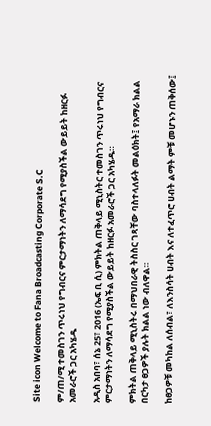Site icon Welcome to Fana Broadcasting Corporate S.C

ም/ጠ/ሚ ተመስገን ጥሩነህ የግብርና ምርታማነትን ለማሳደግ የሚያስችል ውይይት ከዘርፉ አመራሮች ጋር አካሄዱ

አዲስ አበባ፣ ሰኔ 25፣ 2016 (ኤፍ ቢ ሲ) ምክትል ጠቅላይ ሚኒስትር ተመስገን ጥሩነህ የግብርና ምርታማነትን ለማሳደግ የሚያስችል ውይይት ከዘርፉ አመራሮች ጋር አካሄዱ።

ምክትል ጠቅላይ ሚኒስትሩ በማህበራዊ ትስስር ገጻቸው ባስተላለፉት መልዕክት፤ የአማራ ክልል በርካታ ፀጋዎች ያሉት ክልል ነው ብለዋል።

ከፀጋዎቹ መካከል ለሰብል፣ ለእንስሳት ሀብት እና ለተፈጥሮ ሀብት ልማት ምቹ መሆኑን ጠቅሰው፤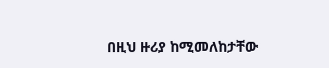በዚህ ዙሪያ ከሚመለከታቸው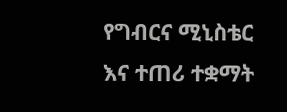የግብርና ሚኒስቴር እና ተጠሪ ተቋማት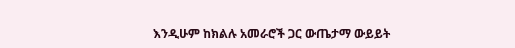እንዲሁም ከክልሉ አመራሮች ጋር ውጤታማ ውይይት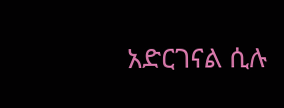አድርገናል ሲሉ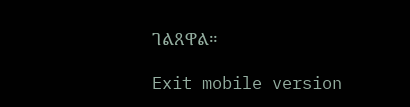ገልጸዋል።

Exit mobile version